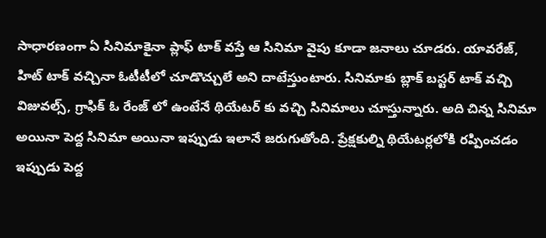సాధారణంగా ఏ సినిమాకైనా ప్లాఫ్ టాక్ వస్తే ఆ సినిమా వైపు కూడా జనాలు చూడరు. యావరేజ్, హిట్ టాక్ వచ్చినా ఓటీటీలో చూడొచ్చులే అని దాటేస్తుంటారు. సినిమాకు బ్లాక్ బస్టర్ టాక్ వచ్చి విజువల్స్, గ్రాఫిక్ ఓ రేంజ్ లో ఉంటేనే థియేటర్ కు వచ్చి సినిమాలు చూస్తున్నారు. అది చిన్న సినిమా అయినా పెద్ద సినిమా అయినా ఇప్పుడు ఇలానే జరుగుతోంది. ప్రేక్షకుల్ని థియేటర్లలోకి రప్పించడం ఇప్పుడు పెద్ద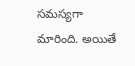సమస్యగా మారింది. అయితే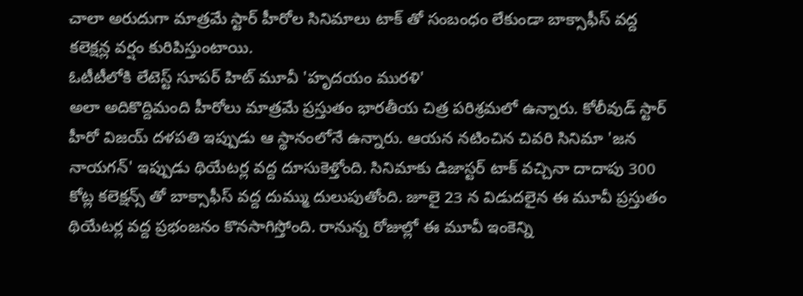చాలా అరుదుగా మాత్రమే స్టార్ హీరోల సినిమాలు టాక్ తో సంబంధం లేకుండా బాక్సాఫీస్ వద్ద కలెక్షన్ల వర్షం కురిపిస్తుంటాయి.
ఓటీటీలోకి లేటెస్ట్ సూపర్ హిట్ మూవీ 'హృదయం మురళి'
అలా అదికొద్దిమంది హీరోలు మాత్రమే ప్రస్తుతం భారతీయ చిత్ర పరిశ్రమలో ఉన్నారు. కోలీవుడ్ స్టార్ హీరో విజయ్ దళపతి ఇప్పుడు ఆ స్థానంలోనే ఉన్నారు. ఆయన నటించిన చివరి సినిమా 'జన నాయగన్' ఇప్పుడు థియేటర్ల వద్ద దూసుకెళ్తోంది. సినిమాకు డిజాస్టర్ టాక్ వచ్చినా దాదాపు 300 కోట్ల కలెక్షన్స్ తో బాక్సాఫీస్ వద్ద దుమ్ము దులుపుతోంది. జూలై 23 న విడుదలైన ఈ మూవీ ప్రస్తుతం థియేటర్ల వద్ద ప్రభంజనం కొనసాగిస్తోంది. రానున్న రోజుల్లో ఈ మూవీ ఇంకెన్ని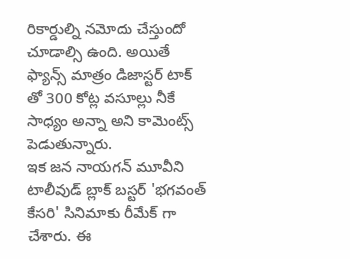రికార్డుల్ని నమోదు చేస్తుందో చూడాల్సి ఉంది. అయితే ఫ్యాన్స్ మాత్రం డిజాస్టర్ టాక్ తో 300 కోట్ల వసూల్లు నీకే సాధ్యం అన్నా అని కామెంట్స్ పెడుతున్నారు.
ఇక జన నాయగన్ మూవీని టాలీవుడ్ బ్లాక్ బస్టర్ 'భగవంత్ కేసరి' సినిమాకు రీమేక్ గా చేశారు. ఈ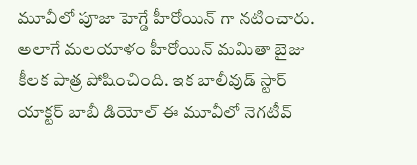మూవీలో పూజా హెగ్డే హీరోయిన్ గా నటించారు. అలాగే మలయాళం హీరోయిన్ మమితా బైజు కీలక పాత్ర పోషించింది. ఇక బాలీవుడ్ స్టార్ యాక్టర్ బాబీ డియోల్ ఈ మూవీలో నెగటీవ్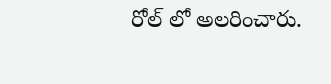రోల్ లో అలరించారు.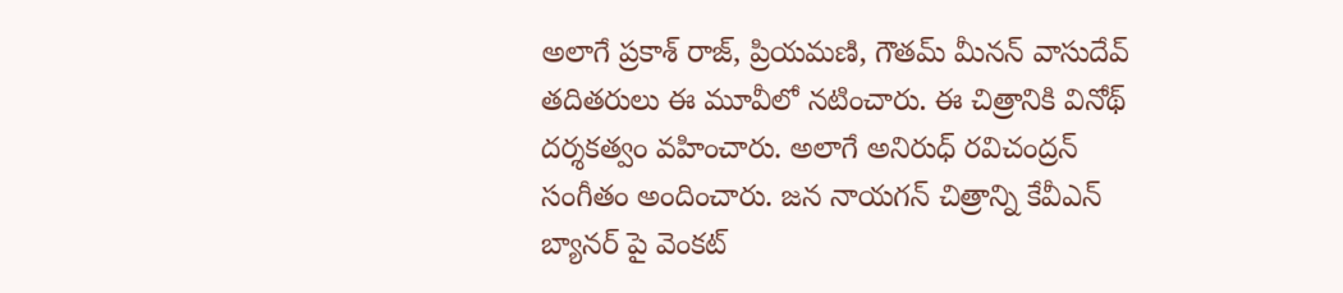అలాగే ప్రకాశ్ రాజ్, ప్రియమణి, గౌతమ్ మీనన్ వాసుదేవ్ తదితరులు ఈ మూవీలో నటించారు. ఈ చిత్రానికి వినోథ్ దర్శకత్వం వహించారు. అలాగే అనిరుధ్ రవిచంద్రన్ సంగీతం అందించారు. జన నాయగన్ చిత్రాన్ని కేవీఎన్ బ్యానర్ పై వెంకట్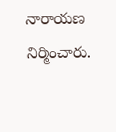నారాయణ నిర్మించారు.